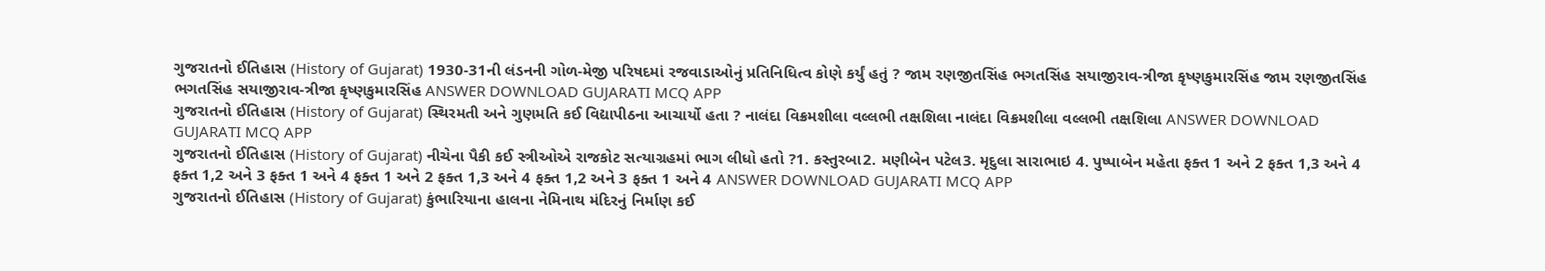ગુજરાતનો ઈતિહાસ (History of Gujarat) 1930-31ની લંડનની ગોળ-મેજી પરિષદમાં રજવાડાઓનું પ્રતિનિધિત્વ કોણે કર્યું હતું ? જામ રણજીતસિંહ ભગતસિંહ સયાજીરાવ-ત્રીજા કૃષ્ણકુમારસિંહ જામ રણજીતસિંહ ભગતસિંહ સયાજીરાવ-ત્રીજા કૃષ્ણકુમારસિંહ ANSWER DOWNLOAD GUJARATI MCQ APP
ગુજરાતનો ઈતિહાસ (History of Gujarat) સ્થિરમતી અને ગુણમતિ કઈ વિદ્યાપીઠના આચાર્યો હતા ? નાલંદા વિક્રમશીલા વલ્લભી તક્ષશિલા નાલંદા વિક્રમશીલા વલ્લભી તક્ષશિલા ANSWER DOWNLOAD GUJARATI MCQ APP
ગુજરાતનો ઈતિહાસ (History of Gujarat) નીચેના પૈકી કઈ સ્ત્રીઓએ રાજકોટ સત્યાગ્રહમાં ભાગ લીધો હતો ?1. કસ્તુરબા2. મણીબેન પટેલ3. મૃદુલા સારાભાઇ 4. પુષ્પાબેન મહેતા ફક્ત 1 અને 2 ફક્ત 1,3 અને 4 ફક્ત 1,2 અને 3 ફક્ત 1 અને 4 ફક્ત 1 અને 2 ફક્ત 1,3 અને 4 ફક્ત 1,2 અને 3 ફક્ત 1 અને 4 ANSWER DOWNLOAD GUJARATI MCQ APP
ગુજરાતનો ઈતિહાસ (History of Gujarat) કુંભારિયાના હાલના નેમિનાથ મંદિરનું નિર્માણ કઈ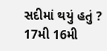સદીમાં થયું હતું ? 17મી 16મી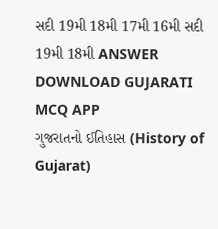સદી 19મી 18મી 17મી 16મી સદી 19મી 18મી ANSWER DOWNLOAD GUJARATI MCQ APP
ગુજરાતનો ઈતિહાસ (History of Gujarat)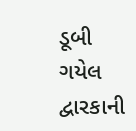ડૂબી ગયેલ દ્વારકાની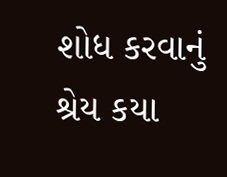શોધ કરવાનું શ્રેય કયા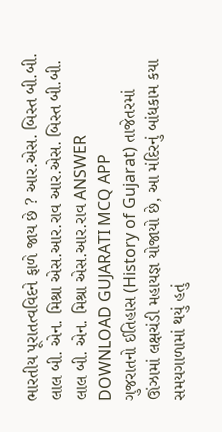ભારતીય પૂરાતત્વવિદને ફાળે જાય છે ? આર.એસ. બિસ્ત બી.બી. લાલ બી. એન. મિશ્રા એસ.આર.રાવ આર.એસ. બિસ્ત બી.બી. લાલ બી. એન. મિશ્રા એસ.આર.રાવ ANSWER DOWNLOAD GUJARATI MCQ APP
ગુજરાતનો ઈતિહાસ (History of Gujarat) તાજેતરમાં ઊંઝામાં લક્ષચંડી મહાયજ્ઞ યોજાયો છે, આ મંદિરનું બાંધકામ કયા સમયગાળામાં થયું હતું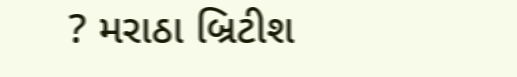? મરાઠા બ્રિટીશ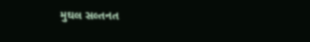મુઘલ સલ્તનત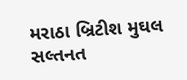મરાઠા બ્રિટીશ મુઘલ સલ્તનત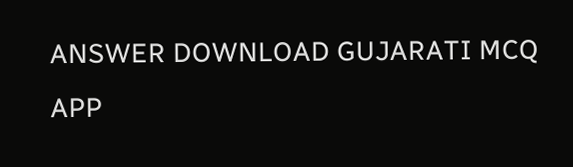ANSWER DOWNLOAD GUJARATI MCQ APP